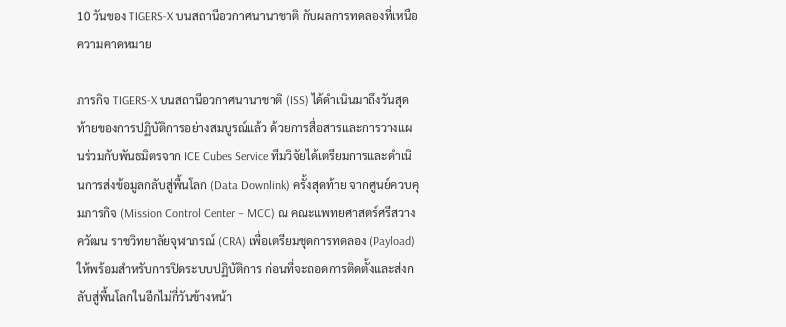10 วันของ TIGERS-X บนสถานีอวกาศนานาชาติ กับผลการทดลองที่เหนือความคาดหมาย

ภารกิจ TIGERS-X บนสถานีอวกาศนานาชาติ (ISS) ได้ดำเนินมาถึงวันสุดท้ายของการปฏิบัติการอย่างสมบูรณ์แล้ว ด้วยการสื่อสารและการวางแผนร่วมกับพันธมิตรจาก ICE Cubes Service ทีมวิจัยได้เตรียมการและดำเนินการส่งข้อมูลกลับสู่พื้นโลก (Data Downlink) ครั้งสุดท้าย จากศูนย์ควบคุมภารกิจ (Mission Control Center – MCC) ณ คณะแพทยศาสตร์ศรีสวางควัฒน ราชวิทยาลัยจุฬาภรณ์ (CRA) เพื่อเตรียมชุดการทดลอง (Payload) ให้พร้อมสำหรับการปิดระบบปฏิบัติการ ก่อนที่จะถอดการติดตั้งและส่งกลับสู่พื้นโลกในอีกไม่กี่วันข้างหน้า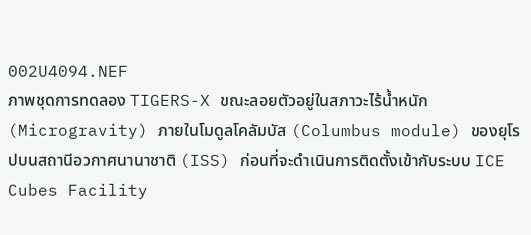002U4094.NEF
ภาพชุดการทดลอง TIGERS-X ขณะลอยตัวอยู่ในสภาวะไร้น้ำหนัก (Microgravity) ภายในโมดูลโคลัมบัส (Columbus module) ของยุโรปบนสถานีอวกาศนานาชาติ (ISS) ก่อนที่จะดำเนินการติดตั้งเข้ากับระบบ ICE Cubes Facility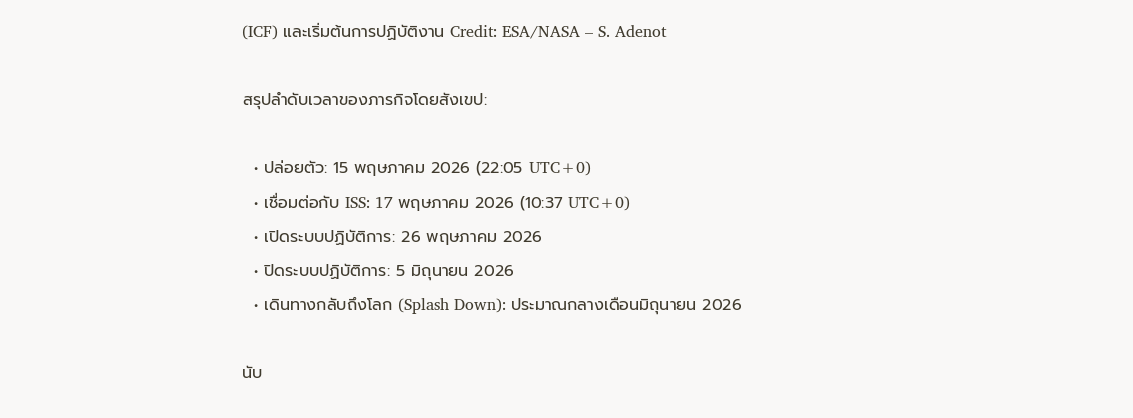(ICF) และเริ่มต้นการปฏิบัติงาน Credit: ESA/NASA – S. Adenot

สรุปลำดับเวลาของภารกิจโดยสังเขป:

  • ปล่อยตัว: 15 พฤษภาคม 2026 (22:05 UTC+0)
  • เชื่อมต่อกับ ISS: 17 พฤษภาคม 2026 (10:37 UTC+0)
  • เปิดระบบปฏิบัติการ: 26 พฤษภาคม 2026
  • ปิดระบบปฏิบัติการ: 5 มิถุนายน 2026
  • เดินทางกลับถึงโลก (Splash Down): ประมาณกลางเดือนมิถุนายน 2026

นับ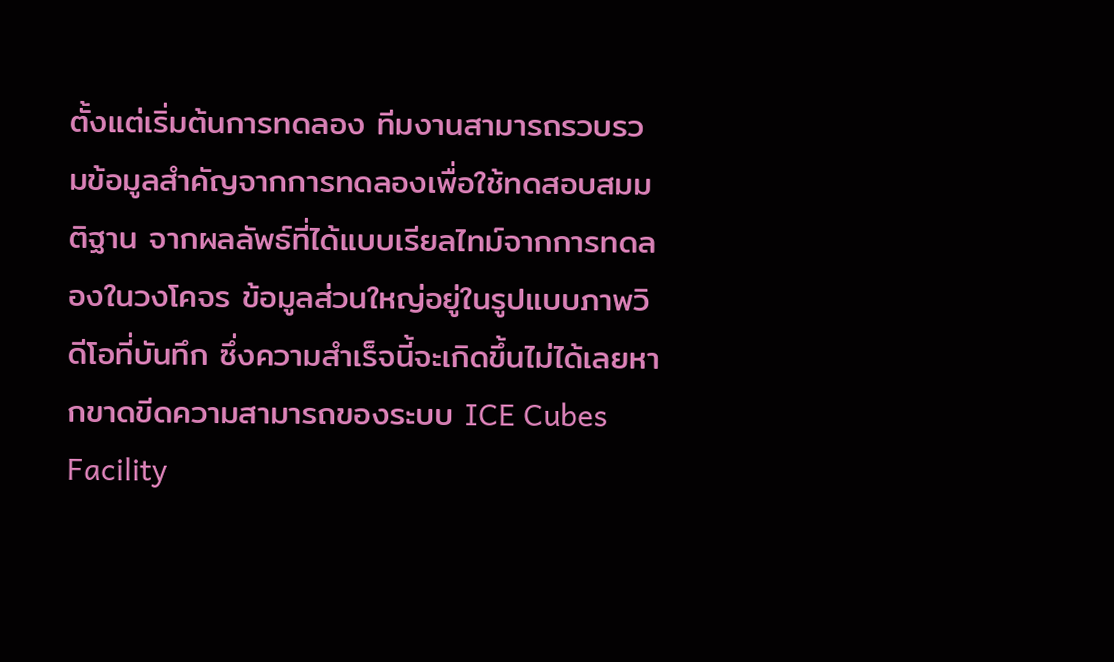ตั้งแต่เริ่มต้นการทดลอง ทีมงานสามารถรวบรวมข้อมูลสำคัญจากการทดลองเพื่อใช้ทดสอบสมมติฐาน จากผลลัพธ์ที่ได้แบบเรียลไทม์จากการทดลองในวงโคจร ข้อมูลส่วนใหญ่อยู่ในรูปแบบภาพวิดีโอที่บันทึก ซึ่งความสำเร็จนี้จะเกิดขึ้นไม่ได้เลยหากขาดขีดความสามารถของระบบ ICE Cubes Facility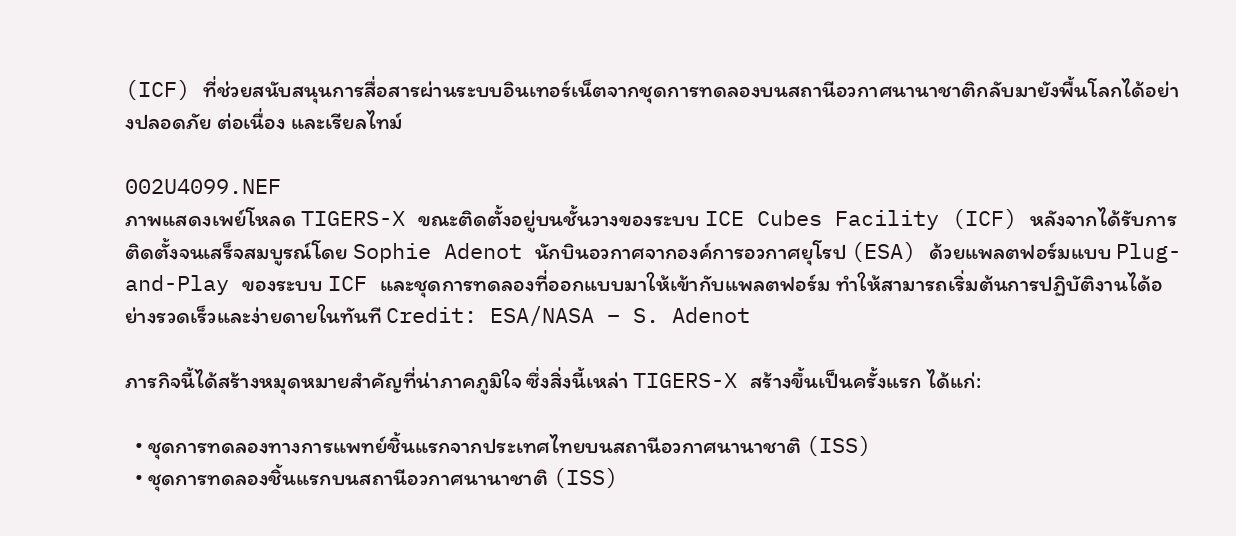(ICF) ที่ช่วยสนับสนุนการสื่อสารผ่านระบบอินเทอร์เน็ตจากชุดการทดลองบนสถานีอวกาศนานาชาติกลับมายังพื้นโลกได้อย่างปลอดภัย ต่อเนื่อง และเรียลไทม์

002U4099.NEF
ภาพแสดงเพย์โหลด TIGERS-X ขณะติดตั้งอยู่บนชั้นวางของระบบ ICE Cubes Facility (ICF) หลังจากได้รับการติดตั้งจนเสร็จสมบูรณ์โดย Sophie Adenot นักบินอวกาศจากองค์การอวกาศยุโรป (ESA) ด้วยแพลตฟอร์มแบบ Plug-and-Play ของระบบ ICF และชุดการทดลองที่ออกแบบมาให้เข้ากับแพลตฟอร์ม ทำให้สามารถเริ่มต้นการปฏิบัติงานได้อย่างรวดเร็วและง่ายดายในทันที Credit: ESA/NASA – S. Adenot

ภารกิจนี้ได้สร้างหมุดหมายสำคัญที่น่าภาคภูมิใจ ซึ่งสิ่งนี้เหล่า TIGERS-X สร้างขึ้นเป็นครั้งแรก ได้แก่:

  • ชุดการทดลองทางการแพทย์ชิ้นแรกจากประเทศไทยบนสถานีอวกาศนานาชาติ (ISS)
  • ชุดการทดลองชิ้นแรกบนสถานีอวกาศนานาชาติ (ISS)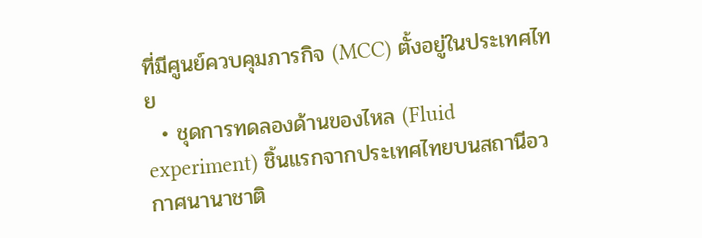ที่มีศูนย์ควบคุมภารกิจ (MCC) ตั้งอยู่ในประเทศไทย
  • ชุดการทดลองด้านของไหล (Fluid experiment) ชิ้นแรกจากประเทศไทยบนสถานีอวกาศนานาชาติ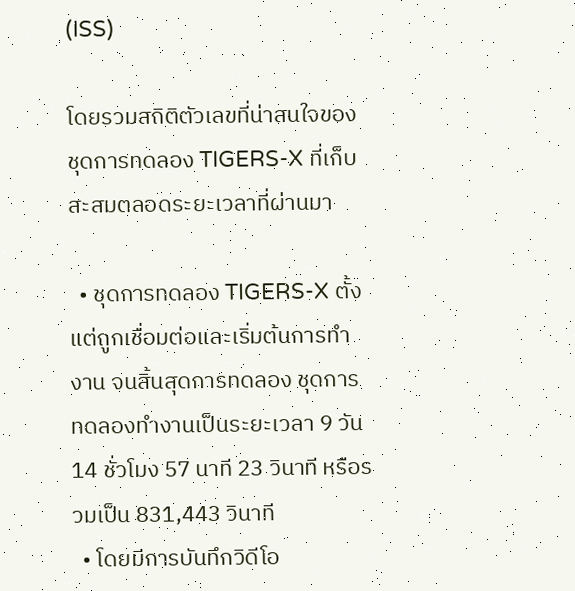(ISS)

โดยรวมสถิติตัวเลขที่น่าสนใจของชุดการทดลอง TIGERS-X ที่เก็บสะสมตลอดระยะเวลาที่ผ่านมา

  • ชุดการทดลอง TIGERS-X ตั้งแต่ถูกเชื่อมต่อและเริ่มต้นการทำงาน จนสิ้นสุดการทดลอง ชุดการทดลองทำงานเป็นระยะเวลา 9 วัน 14 ชั่วโมง 57 นาที 23 วินาที หรือรวมเป็น 831,443 วินาที
  • โดยมีการบันทึกวิดีโอ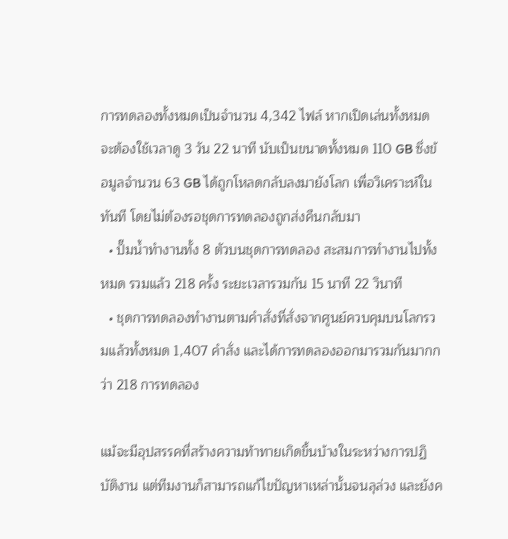การทดลองทั้งหมดเป็นจำนวน 4,342 ไฟล์ หากเปิดเล่นทั้งหมด จะต้องใช้เวลาดู 3 วัน 22 นาที นับเป็นขนาดทั้งหมด 110 GB ซึ่งข้อมูลจำนวน 63 GB ได้ถูกโหลดกลับลงมายังโลก เพื่อวิเคราะห์ในทันที โดยไม่ต้องรอชุดการทดลองถูกส่งคืนกลับมา
  • ปั๊มน้ำทำงานทั้ง 8 ตัวบนชุดการทดลอง สะสมการทำงานไปทั้งหมด รวมแล้ว 218 ครั้ง ระยะเวลารวมกัน 15 นาที 22 วินาที
  • ชุดการทดลองทำงานตามคำสั่งที่สั่งจากศูนย์ควบคุมบนโลกรวมแล้วทั้งหมด 1,407 คำสั่ง และได้การทดลองออกมารวมกันมากกว่า 218 การทดลอง

แม้จะมีอุปสรรคที่สร้างความท้าทายเกิดขึ้นบ้างในระหว่างการปฏิบัติงาน แต่ทีมงานก็สามารถแก้ไขปัญหาเหล่านั้นจนลุล่วง และยังค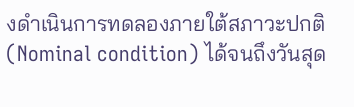งดำเนินการทดลองภายใต้สภาวะปกติ (Nominal condition) ได้จนถึงวันสุด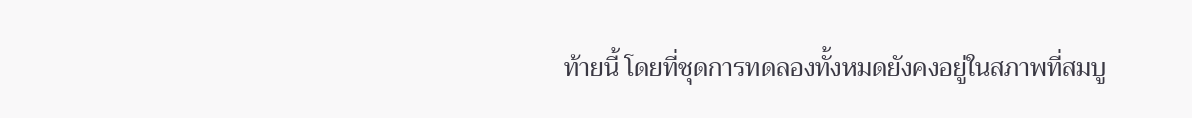ท้ายนี้ โดยที่ชุดการทดลองทั้งหมดยังคงอยู่ในสภาพที่สมบู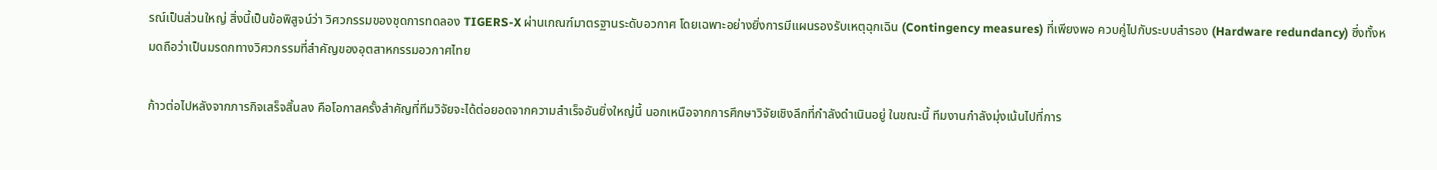รณ์เป็นส่วนใหญ่ สิ่งนี้เป็นข้อพิสูจน์ว่า วิศวกรรมของชุดการทดลอง TIGERS-X ผ่านเกณฑ์มาตรฐานระดับอวกาศ โดยเฉพาะอย่างยิ่งการมีแผนรองรับเหตุฉุกเฉิน (Contingency measures) ที่เพียงพอ ควบคู่ไปกับระบบสำรอง (Hardware redundancy) ซึ่งทั้งหมดถือว่าเป็นมรดกทางวิศวกรรมที่สำคัญของอุตสาหกรรมอวกาศไทย

ก้าวต่อไปหลังจากภารกิจเสร็จสิ้นลง คือโอกาสครั้งสำคัญที่ทีมวิจัยจะได้ต่อยอดจากความสำเร็จอันยิ่งใหญ่นี้ นอกเหนือจากการศึกษาวิจัยเชิงลึกที่กำลังดำเนินอยู่ ในขณะนี้ ทีมงานกำลังมุ่งเน้นไปที่การ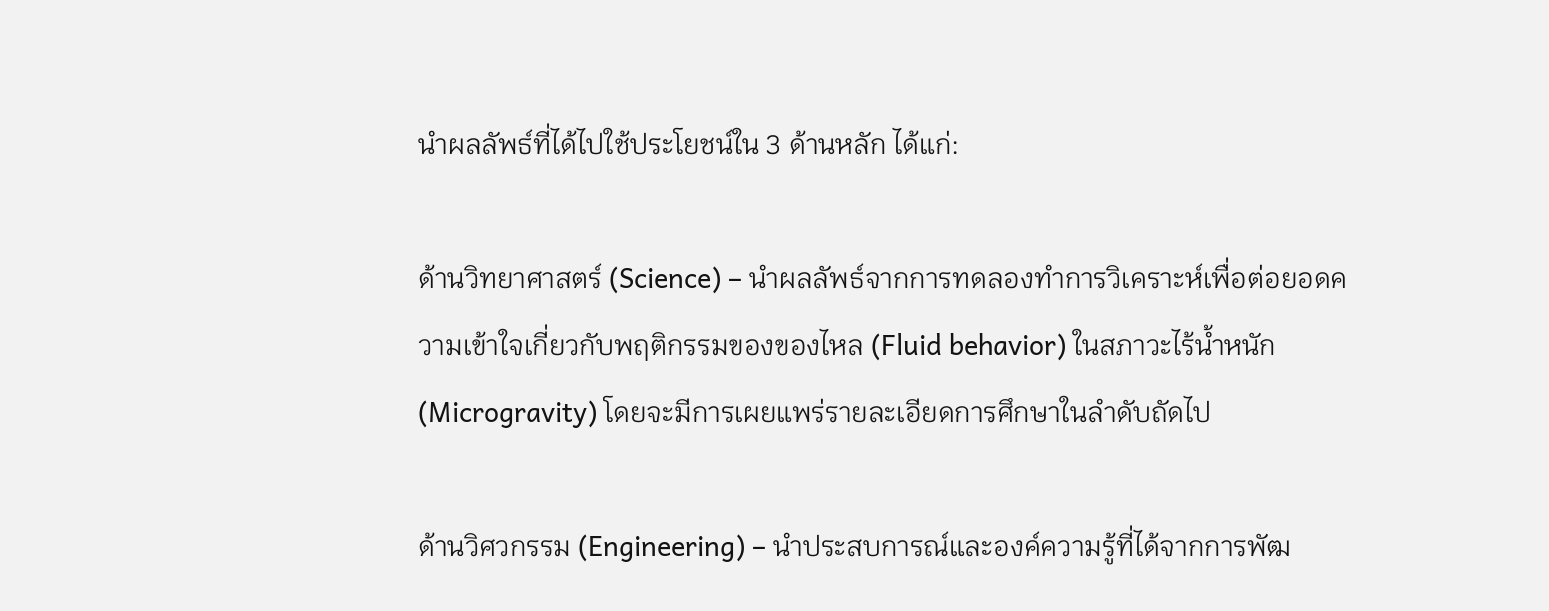นำผลลัพธ์ที่ได้ไปใช้ประโยชน์ใน 3 ด้านหลัก ได้แก่:

ด้านวิทยาศาสตร์ (Science) – นำผลลัพธ์จากการทดลองทำการวิเคราะห์เพื่อต่อยอดความเข้าใจเกี่ยวกับพฤติกรรมของของไหล (Fluid behavior) ในสภาวะไร้น้ำหนัก (Microgravity) โดยจะมีการเผยแพร่รายละเอียดการศึกษาในลำดับถัดไป

ด้านวิศวกรรม (Engineering) – นำประสบการณ์และองค์ความรู้ที่ได้จากการพัฒ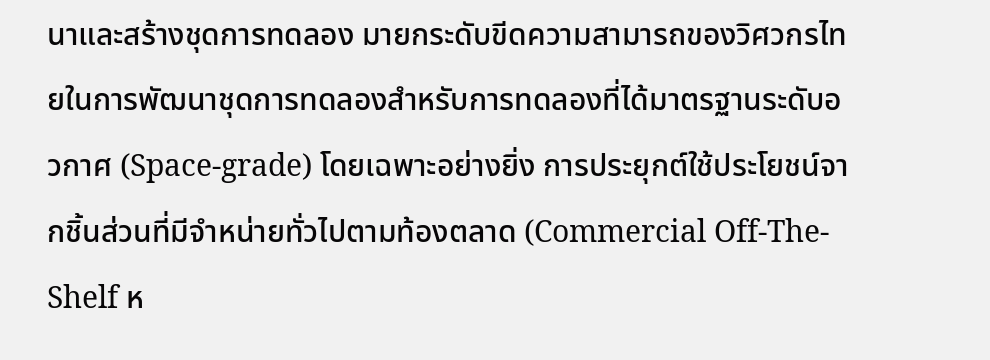นาและสร้างชุดการทดลอง มายกระดับขีดความสามารถของวิศวกรไทยในการพัฒนาชุดการทดลองสำหรับการทดลองที่ได้มาตรฐานระดับอวกาศ (Space-grade) โดยเฉพาะอย่างยิ่ง การประยุกต์ใช้ประโยชน์จากชิ้นส่วนที่มีจำหน่ายทั่วไปตามท้องตลาด (Commercial Off-The-Shelf ห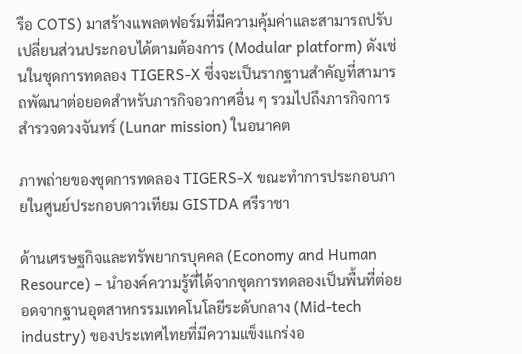รือ COTS) มาสร้างแพลตฟอร์มที่มีความคุ้มค่าและสามารถปรับเปลี่ยนส่วนประกอบได้ตามต้องการ (Modular platform) ดังเช่นในชุดการทดลอง TIGERS-X ซึ่งจะเป็นรากฐานสำคัญที่สามารถพัฒนาต่อยอดสำหรับภารกิจอวกาศอื่น ๆ รวมไปถึงภารกิจการสำรวจดวงจันทร์ (Lunar mission) ในอนาคต

ภาพถ่ายของชุดการทดลอง TIGERS-X ขณะทำการประกอบภายในศูนย์ประกอบดาวเทียม GISTDA ศรีราชา

ด้านเศรษฐกิจและทรัพยากรบุคคล (Economy and Human Resource) – นำองค์ความรู้ที่ได้จากชุดการทดลองเป็นพื้นที่ต่อยอดจากฐานอุตสาหกรรมเทคโนโลยีระดับกลาง (Mid-tech industry) ของประเทศไทยที่มีความแข็งแกร่งอ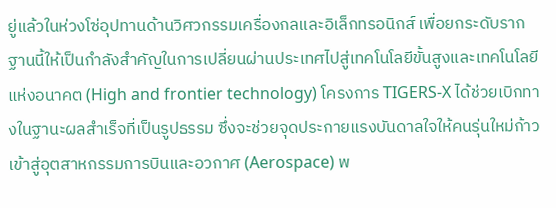ยู่แล้วในห่วงโซ่อุปทานด้านวิศวกรรมเครื่องกลและอิเล็กทรอนิกส์ เพื่อยกระดับรากฐานนี้ให้เป็นกำลังสำคัญในการเปลี่ยนผ่านประเทศไปสู่เทคโนโลยีขั้นสูงและเทคโนโลยีแห่งอนาคต (High and frontier technology) โครงการ TIGERS-X ได้ช่วยเบิกทางในฐานะผลสำเร็จที่เป็นรูปธรรม ซึ่งจะช่วยจุดประกายแรงบันดาลใจให้คนรุ่นใหม่ก้าวเข้าสู่อุตสาหกรรมการบินและอวกาศ (Aerospace) พ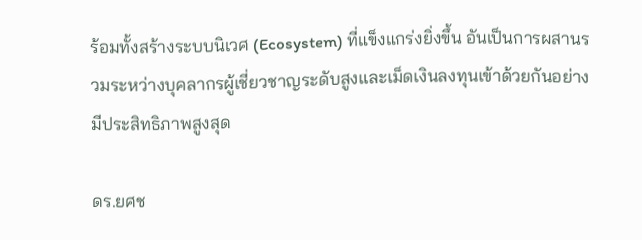ร้อมทั้งสร้างระบบนิเวศ (Ecosystem) ที่แข็งแกร่งยิ่งขึ้น อันเป็นการผสานรวมระหว่างบุคลากรผู้เชี่ยวชาญระดับสูงและเม็ดเงินลงทุนเข้าด้วยกันอย่างมีประสิทธิภาพสูงสุด

ดร.ยศช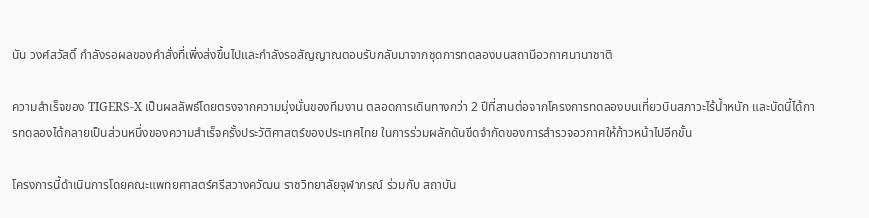นัน วงศ์สวัสดิ์ กำลังรอผลของคำสั่งที่เพิ่งส่งขึ้นไปและกำลังรอสัญญาณตอบรับกลับมาจากชุดการทดลองบนสถานีอวกาศนานาชาติ

ความสำเร็จของ TIGERS-X เป็นผลลัพธ์โดยตรงจากความมุ่งมั่นของทีมงาน ตลอดการเดินทางกว่า 2 ปีที่สานต่อจากโครงการทดลองบนเที่ยวบินสภาวะไร้น้ำหนัก และบัดนี้ได้การทดลองได้กลายเป็นส่วนหนึ่งของความสำเร็จครั้งประวัติศาสตร์ของประเทศไทย ในการร่วมผลักดันขีดจำกัดของการสำรวจอวกาศให้ก้าวหน้าไปอีกขั้น

โครงการนี้ดำเนินการโดยคณะแพทยศาสตร์ศรีสวางควัฒน ราชวิทยาลัยจุฬาภรณ์ ร่วมกับ สถาบัน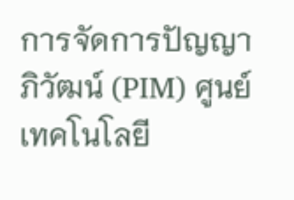การจัดการปัญญาภิวัฒน์ (PIM) ศูนย์เทคโนโลยี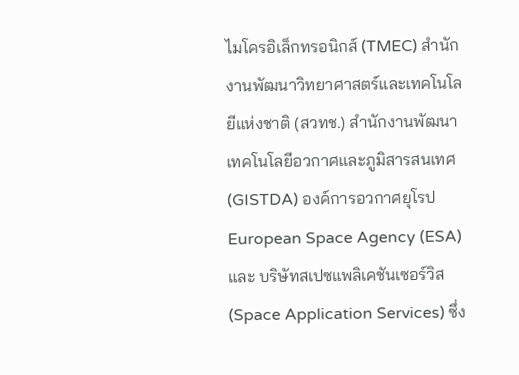ไมโครอิเล็กทรอนิกส์ (TMEC) สำนักงานพัฒนาวิทยาศาสตร์และเทคโนโลยีแห่งชาติ (สวทช.) สำนักงานพัฒนาเทคโนโลยีอวกาศและภูมิสารสนเทศ (GISTDA) องค์การอวกาศยุโรป European Space Agency (ESA) และ บริษัทสเปซแพลิเคชันเซอร์วิส (Space Application Services) ซึ่ง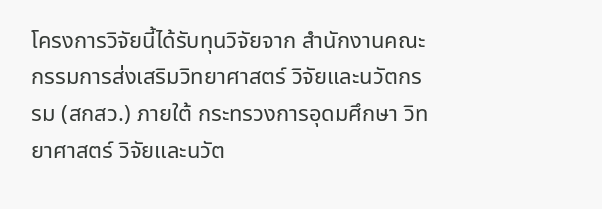โครงการวิจัยนี้ได้รับทุนวิจัยจาก สำนักงานคณะกรรมการส่งเสริมวิทยาศาสตร์ วิจัยและนวัตกรรม (สกสว.) ภายใต้ กระทรวงการอุดมศึกษา วิทยาศาสตร์ วิจัยและนวัต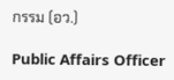กรรม (อว.)

Public Affairs Officer